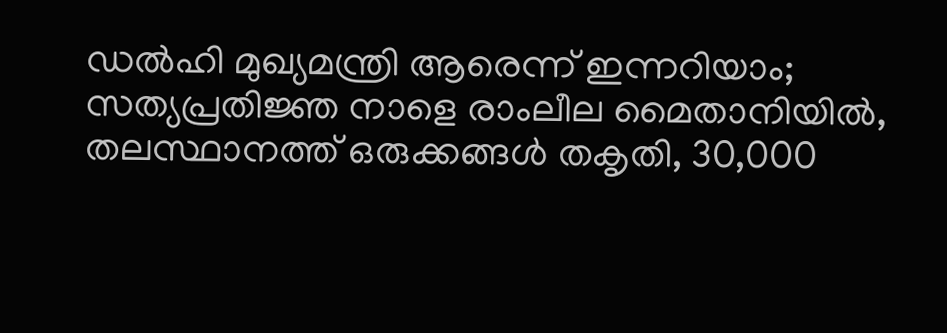ഡല്‍ഹി മുഖ്യമന്ത്രി ആരെന്ന് ഇന്നറിയാം; സത്യപ്രതിജ്ഞ നാളെ രാംലീല മൈതാനിയില്‍, തലസ്ഥാനത്ത് ഒരുക്കങ്ങള്‍ തകൃതി, 30,000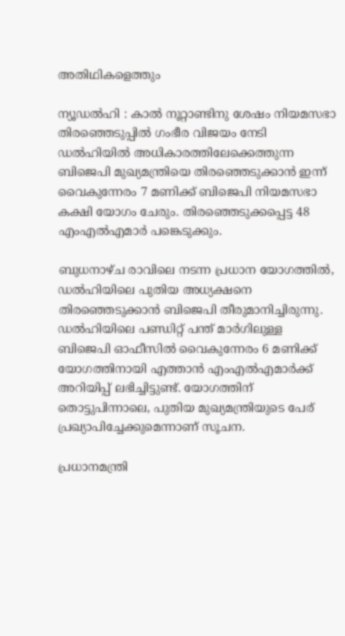അതിഥികളെത്തും

ന്യൂഡല്‍ഹി : കാല്‍ നൂറ്റാണ്ടിനു ശേഷം നിയമസഭാ തിരഞ്ഞെടുപ്പില്‍ ഗംഭീര വിജയം നേടി ഡല്‍ഹിയില്‍ അധികാരത്തിലേക്കെത്തുന്ന ബിജെപി മുഖ്യമന്ത്രിയെ തിരഞ്ഞെടുക്കാന്‍ ഇന്ന് വൈകുന്നേരം 7 മണിക്ക് ബിജെപി നിയമസഭാ കക്ഷി യോഗം ചേരും. തിരഞ്ഞെടുക്കപ്പെട്ട 48 എംഎല്‍എമാര്‍ പങ്കെടുക്കും.

ബുധനാഴ്ച രാവിലെ നടന്ന പ്രധാന യോഗത്തില്‍, ഡല്‍ഹിയിലെ പുതിയ അധ്യക്ഷനെ തിരഞ്ഞെടുക്കാന്‍ ബിജെപി തീരുമാനിച്ചിരുന്നു. ഡല്‍ഹിയിലെ പണ്ഡിറ്റ് പന്ത് മാര്‍ഗിലുള്ള ബിജെപി ഓഫീസില്‍ വൈകുന്നേരം 6 മണിക്ക് യോഗത്തിനായി എത്താന്‍ എംഎല്‍എമാര്‍ക്ക് അറിയിപ്പ് ലഭിച്ചിട്ടുണ്ട്. യോഗത്തിന് തൊട്ടുപിന്നാലെ, പുതിയ മുഖ്യമന്ത്രിയുടെ പേര് പ്രഖ്യാപിച്ചേക്കുമെന്നാണ് സൂചന.

പ്രധാനമന്ത്രി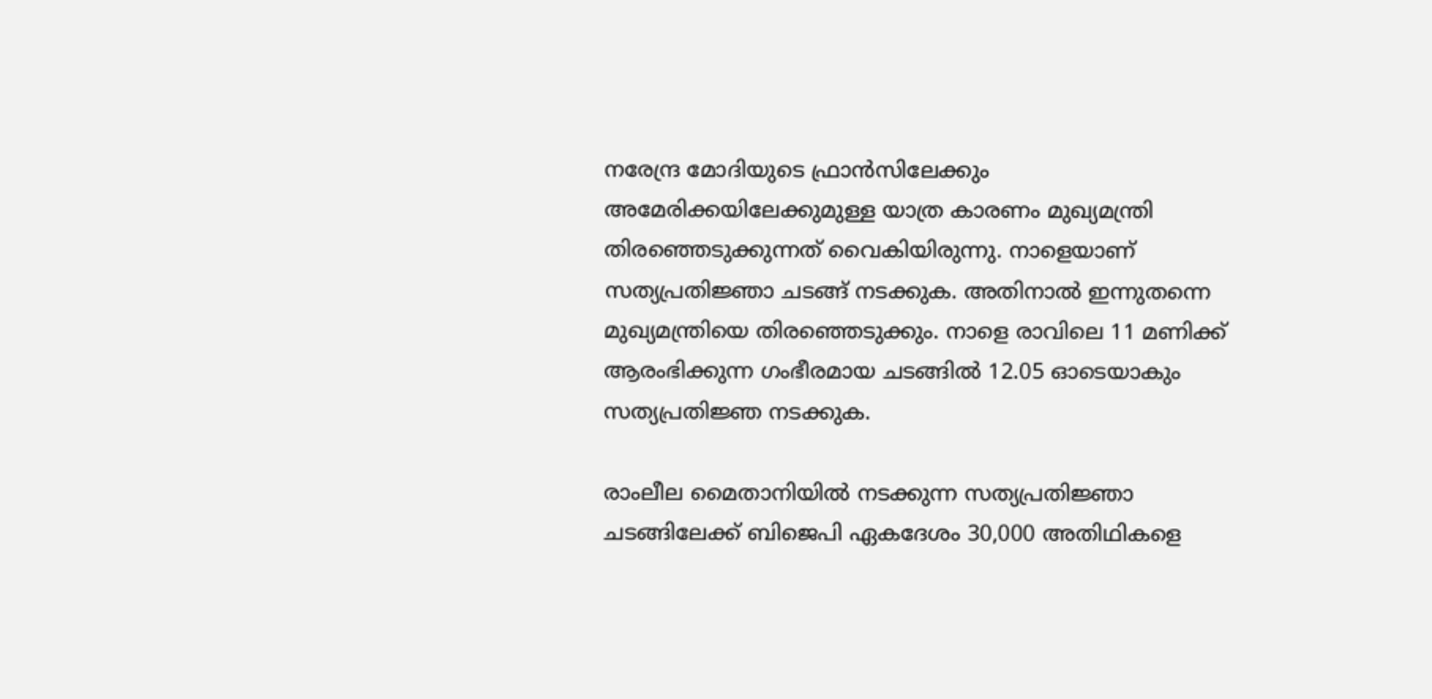നരേന്ദ്ര മോദിയുടെ ഫ്രാന്‍സിലേക്കും അമേരിക്കയിലേക്കുമുള്ള യാത്ര കാരണം മുഖ്യമന്ത്രി തിരഞ്ഞെടുക്കുന്നത് വൈകിയിരുന്നു. നാളെയാണ് സത്യപ്രതിജ്ഞാ ചടങ്ങ് നടക്കുക. അതിനാല്‍ ഇന്നുതന്നെ മുഖ്യമന്ത്രിയെ തിരഞ്ഞെടുക്കും. നാളെ രാവിലെ 11 മണിക്ക് ആരംഭിക്കുന്ന ഗംഭീരമായ ചടങ്ങില്‍ 12.05 ഓടെയാകും സത്യപ്രതിജ്ഞ നടക്കുക.

രാംലീല മൈതാനിയില്‍ നടക്കുന്ന സത്യപ്രതിജ്ഞാ ചടങ്ങിലേക്ക് ബിജെപി ഏകദേശം 30,000 അതിഥികളെ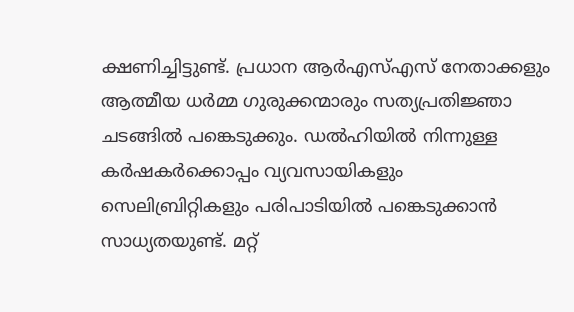ക്ഷണിച്ചിട്ടുണ്ട്. പ്രധാന ആര്‍എസ്എസ് നേതാക്കളും ആത്മീയ ധര്‍മ്മ ഗുരുക്കന്മാരും സത്യപ്രതിജ്ഞാ ചടങ്ങില്‍ പങ്കെടുക്കും. ഡല്‍ഹിയില്‍ നിന്നുള്ള കര്‍ഷകര്‍ക്കൊപ്പം വ്യവസായികളും സെലിബ്രിറ്റികളും പരിപാടിയില്‍ പങ്കെടുക്കാന്‍ സാധ്യതയുണ്ട്. മറ്റ്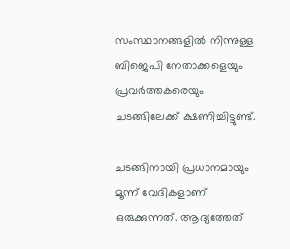സംസ്ഥാനങ്ങളില്‍ നിന്നുള്ള ബിജെപി നേതാക്കളെയും പ്രവര്‍ത്തകരെയും ചടങ്ങിലേക്ക് ക്ഷണിച്ചിട്ടുണ്ട്.

ചടങ്ങിനായി പ്രധാനമായും മൂന്ന് വേദികളാണ് ഒരുക്കുന്നത്. ആദ്യത്തേത്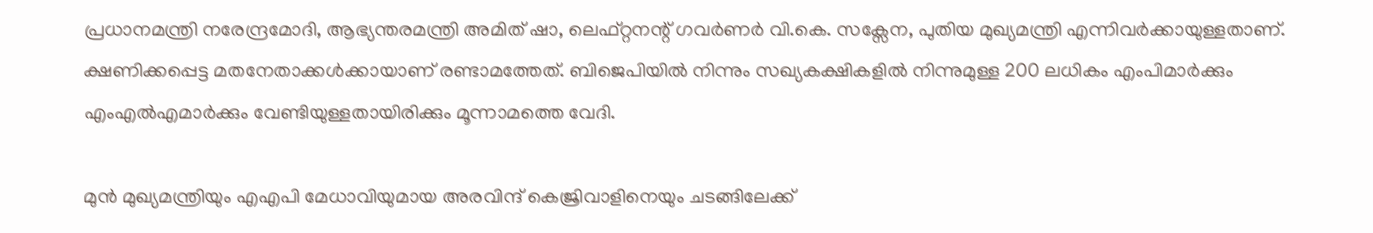പ്രധാനമന്ത്രി നരേന്ദ്രമോദി, ആഭ്യന്തരമന്ത്രി അമിത് ഷാ, ലെഫ്റ്റനന്റ് ഗവര്‍ണര്‍ വി.കെ. സക്സേന, പുതിയ മുഖ്യമന്ത്രി എന്നിവര്‍ക്കായുള്ളതാണ്. ക്ഷണിക്കപ്പെട്ട മതനേതാക്കള്‍ക്കായാണ് രണ്ടാമത്തേത്. ബിജെപിയില്‍ നിന്നും സഖ്യകക്ഷികളില്‍ നിന്നുമുള്ള 200 ലധികം എംപിമാര്‍ക്കും എംഎല്‍എമാര്‍ക്കും വേണ്ടിയുള്ളതായിരിക്കും മൂന്നാമത്തെ വേദി.

മുന്‍ മുഖ്യമന്ത്രിയും എഎപി മേധാവിയുമായ അരവിന്ദ് കെജ്രിവാളിനെയും ചടങ്ങിലേക്ക്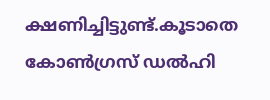ക്ഷണിച്ചിട്ടുണ്ട്.കൂടാതെ കോണ്‍ഗ്രസ് ഡല്‍ഹി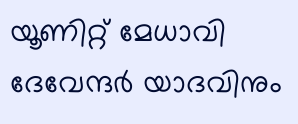യൂണിറ്റ് മേധാവി ദേവേന്ദര്‍ യാദവിനും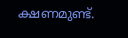ക്ഷണമുണ്ട്.